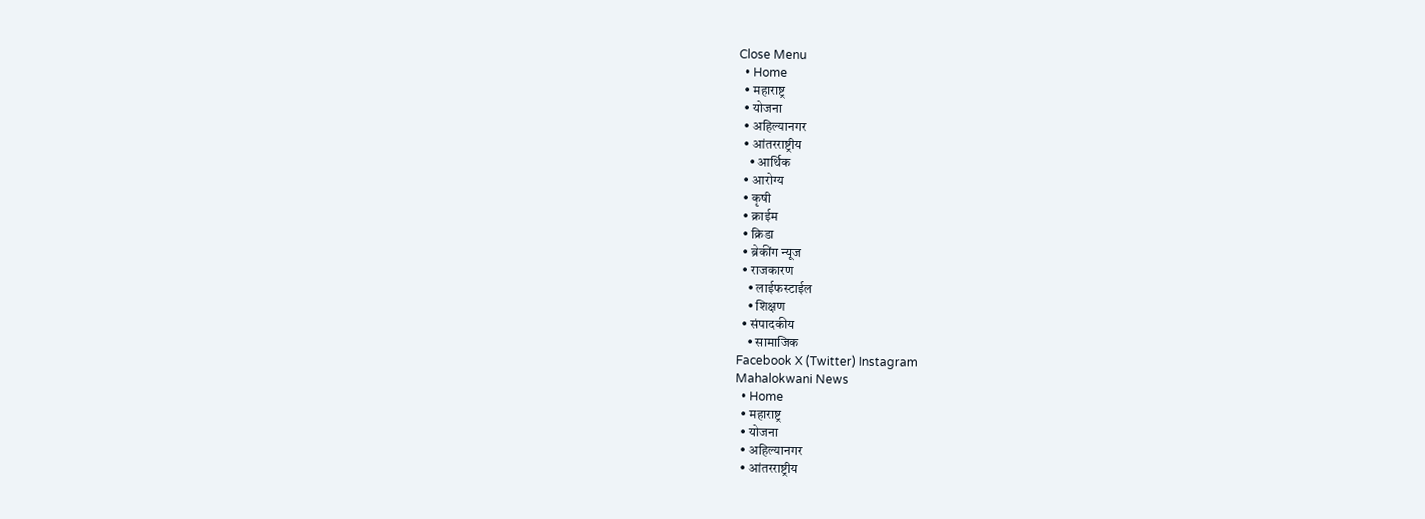Close Menu
  • Home
  • महाराष्ट्र
  • योजना
  • अहिल्यानगर
  • आंतरराष्ट्रीय
    • आर्थिक
  • आरोग्य
  • कृषी
  • क्राईम
  • क्रिडा
  • ब्रेकींग न्यूज
  • राजकारण
    • लाईफस्टाईल
    • शिक्षण
  • संपादकीय
    • सामाजिक
Facebook X (Twitter) Instagram
Mahalokwani News
  • Home
  • महाराष्ट्र
  • योजना
  • अहिल्यानगर
  • आंतरराष्ट्रीय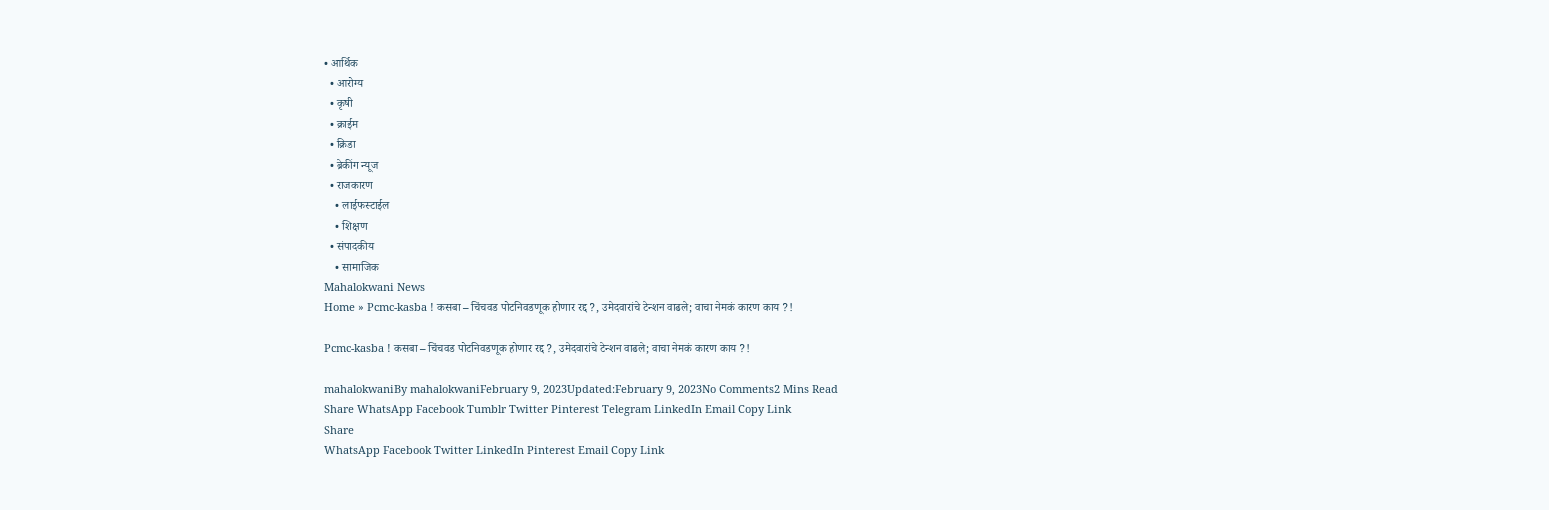• आर्थिक
  • आरोग्य
  • कृषी
  • क्राईम
  • क्रिडा
  • ब्रेकींग न्यूज
  • राजकारण
    • लाईफस्टाईल
    • शिक्षण
  • संपादकीय
    • सामाजिक
Mahalokwani News
Home » Pcmc-kasba ! कसबा – चिंचवड पोटनिवडणूक होणार रद्द ?, उमेदवारांचे टेन्शन वाढले; वाचा नेमकं कारण काय ?!

Pcmc-kasba ! कसबा – चिंचवड पोटनिवडणूक होणार रद्द ?, उमेदवारांचे टेन्शन वाढले; वाचा नेमकं कारण काय ?!

mahalokwaniBy mahalokwaniFebruary 9, 2023Updated:February 9, 2023No Comments2 Mins Read
Share WhatsApp Facebook Tumblr Twitter Pinterest Telegram LinkedIn Email Copy Link
Share
WhatsApp Facebook Twitter LinkedIn Pinterest Email Copy Link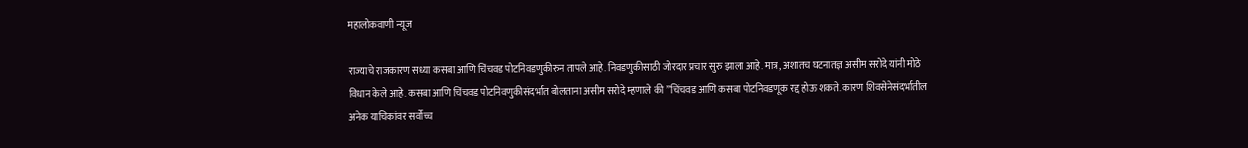महालोकवाणी न्यूज

राज्याचे राजकारण सध्या कसबा आणि चिंचवड पोटनिवडणुकीरुन तापले आहे. निवडणुकीसाठी जोरदार प्रचार सुरु झाला आहे. मात्र, अशातच घटनातज्ञ असीम सरोदे यांनी मोठे विधान केले आहे. कसबा आणि चिंचवड पोटनिवणुकीसंदर्भात बोलताना असीम सरोदे म्हणाले की ”चिंचवड आणि कसबा पोटनिवडणूक रद्द होऊ शकते. कारण शिवसेनेसंदर्भातील अनेक याचिकांवर सर्वोच्च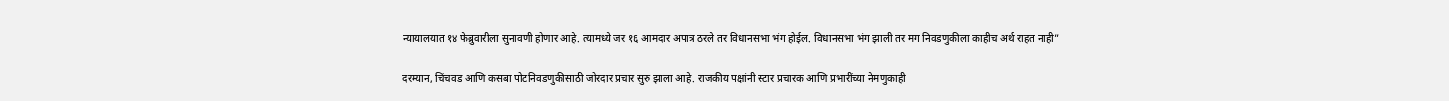न्यायालयात १४ फेब्रुवारीला सुनावणी होणार आहे. त्यामध्ये जर १६ आमदार अपात्र ठरले तर विधानसभा भंग होईल. विधानसभा भंग झाली तर मग निवडणुकीला काहीच अर्थ राहत नाही”

दरम्यान, चिंचवड आणि कसबा पोटनिवडणुकीसाठी जोरदार प्रचार सुरु झाला आहे. राजकीय पक्षांनी स्टार प्रचारक आणि प्रभारींच्या नेमणुकाही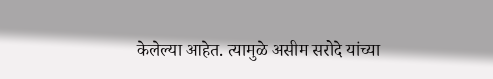केलेल्या आहेत. त्यामुळे असीम सरोदे यांच्या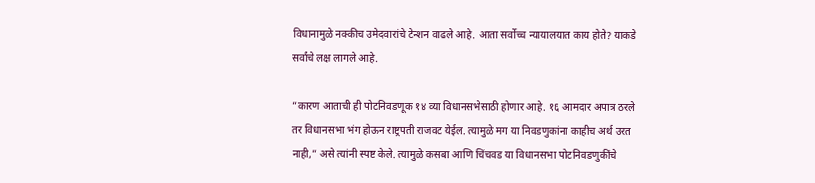विधानामुळे नक्कीच उमेदवारांचे टेन्शन वाढले आहे. आता सर्वोच्च न्यायालयात काय होते? याकडे सर्वांचे लक्ष लागले आहे.

”कारण आताची ही पोटनिवडणूक १४ व्या विधानसभेसाठी होणार आहे. १६ आमदार अपात्र ठरले तर विधानसभा भंग होऊन राष्ट्रपती राजवट येईल. त्यामुळे मग या निवडणुकांना काहीच अर्थ उरत नाही,” असे त्यांनी स्पष्ट केले. त्यामुळे कसबा आणि चिंचवड या विधानसभा पोटनिवडणुकींचे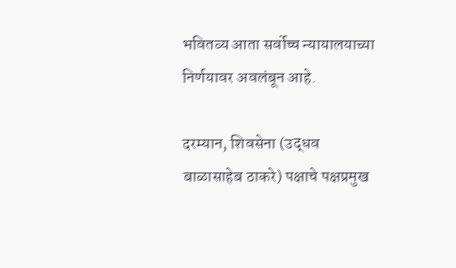भवितव्य आता सर्वोच्च न्यायालयाच्या निर्णयावर अवलंबून आहे.

दरम्यान, शिवसेना (उद्धव बाळासाहेब ठाकरे) पक्षाचे पक्षप्रमुख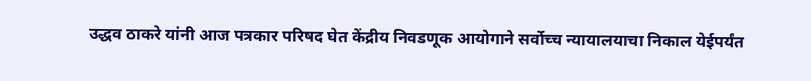उद्धव ठाकरे यांनी आज पत्रकार परिषद घेत केंद्रीय निवडणूक आयोगाने सर्वोच्च न्यायालयाचा निकाल येईपर्यंत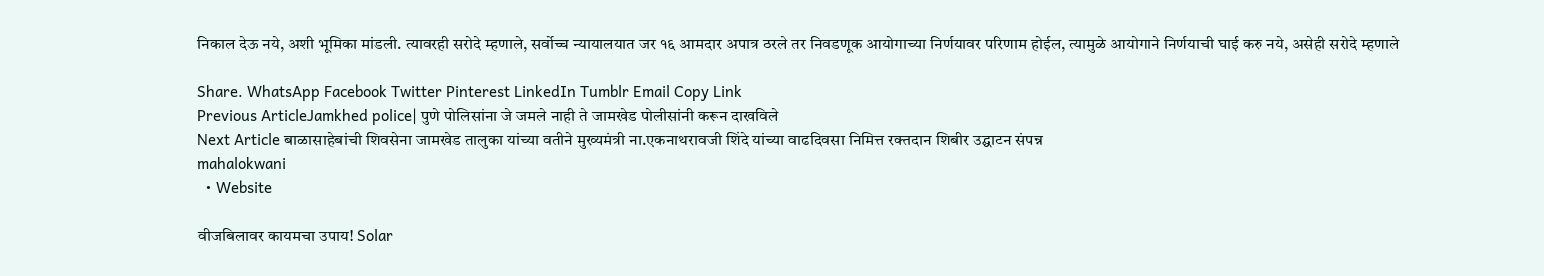निकाल देऊ नये, अशी भूमिका मांडली. त्यावरही सरोदे म्हणाले, सर्वोच्च न्यायालयात जर १६ आमदार अपात्र ठरले तर निवडणूक आयोगाच्या निर्णयावर परिणाम होईल, त्यामुळे आयोगाने निर्णयाची घाई करु नये, असेही सरोदे म्हणाले

Share. WhatsApp Facebook Twitter Pinterest LinkedIn Tumblr Email Copy Link
Previous ArticleJamkhed police| पुणे पोलिसांना जे जमले नाही ते जामखेड पोलीसांनी करून दाखविले
Next Article बाळासाहेबांची शिवसेना जामखेड तालुका यांच्या वतीने मुख्यमंत्री ना.एकनाथरावजी शिंदे यांच्या वाढदिवसा निमित्त रक्तदान शिबीर उद्घाटन संपन्न
mahalokwani
  • Website

वीजबिलावर कायमचा उपाय! Solar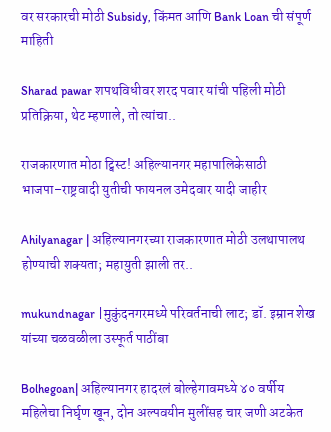वर सरकारची मोठी Subsidy, किंमत आणि Bank Loan ची संपूर्ण माहिती

Sharad pawar शपथविधीवर शरद पवार यांची पहिली मोठी प्रतिक्रिया, थेट म्हणाले, तो त्यांचा..

राजकारणात मोठा ट्विस्ट! अहिल्यानगर महापालिकेसाठी भाजपा–राष्ट्रवादी युतीची फायनल उमेदवार यादी जाहीर

Ahilyanagar | अहिल्यानगरच्या राजकारणात मोठी उलथापालथ होण्याची शक्यता; महायुती झाली तर..

mukundnagar |मुकुंदनगरमध्ये परिवर्तनाची लाट; डॉ. इम्रान शेख यांच्या चळवळीला उस्फूर्त पाठींबा

Bolhegoan| अहिल्यानगर हादरलं बोल्हेगावमध्ये ४० वर्षीय महिलेचा निर्घृण खून, दोन अल्पवयीन मुलींसह चार जणी अटकेत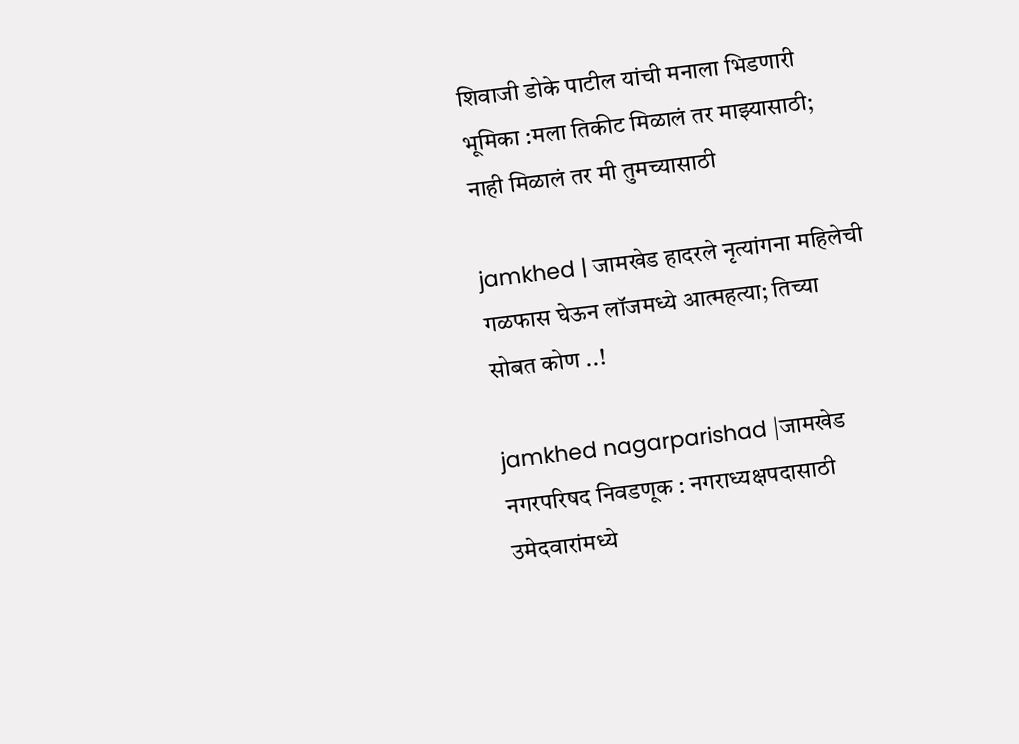शिवाजी डोके पाटील यांची मनाला भिडणारी भूमिका :मला तिकीट मिळालं तर माझ्यासाठी; नाही मिळालं तर मी तुमच्यासाठी

jamkhed | जामखेड हादरले नृत्यांगना महिलेची गळफास घेऊन लॉजमध्ये आत्महत्या; तिच्या सोबत कोण ..!

jamkhed nagarparishad |जामखेड नगरपरिषद निवडणूक : नगराध्यक्षपदासाठी उमेदवारांमध्ये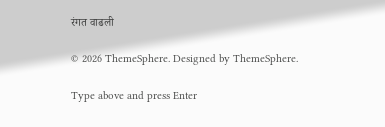रंगत वाढली

© 2026 ThemeSphere. Designed by ThemeSphere.

Type above and press Enter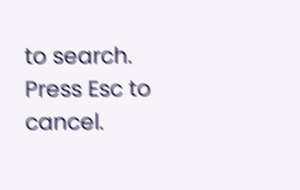to search. Press Esc to cancel.